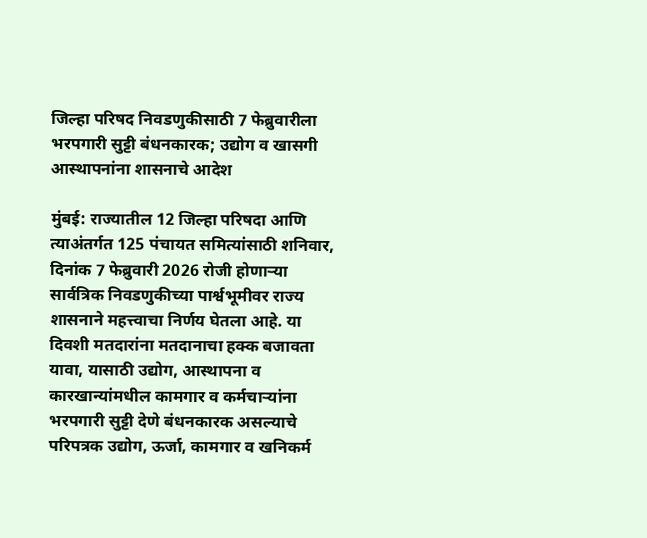जिल्हा परिषद निवडणुकीसाठी 7 फेब्रुवारीला भरपगारी सुट्टी बंधनकारक; उद्योग व खासगी आस्थापनांना शासनाचे आदेश

मुंबई: राज्यातील 12 जिल्हा परिषदा आणि त्याअंतर्गत 125 पंचायत समित्यांसाठी शनिवार, दिनांक 7 फेब्रुवारी 2026 रोजी होणाऱ्या सार्वत्रिक निवडणुकीच्या पार्श्वभूमीवर राज्य शासनाने महत्त्वाचा निर्णय घेतला आहे. या दिवशी मतदारांना मतदानाचा हक्क बजावता यावा, यासाठी उद्योग, आस्थापना व कारखान्यांमधील कामगार व कर्मचाऱ्यांना भरपगारी सुट्टी देणे बंधनकारक असल्याचे परिपत्रक उद्योग, ऊर्जा, कामगार व खनिकर्म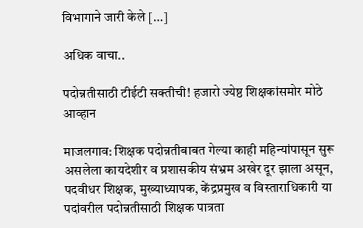विभागाने जारी केले […]

अधिक वाचा..

पदोन्नतीसाठी टीईटी सक्तीची! हजारो ज्येष्ठ शिक्षकांसमोर मोठे आव्हान

माजलगाव: शिक्षक पदोन्नतीबाबत गेल्या काही महिन्यांपासून सुरू असलेला कायदेशीर व प्रशासकीय संभ्रम अखेर दूर झाला असून, पदवीधर शिक्षक, मुख्याध्यापक, केंद्रप्रमुख व विस्ताराधिकारी या पदांवरील पदोन्नतीसाठी शिक्षक पात्रता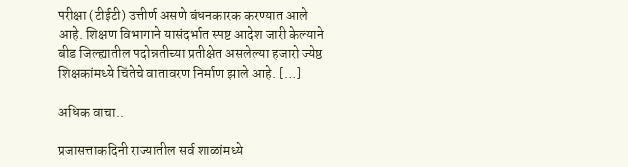परीक्षा (टीईटी) उत्तीर्ण असणे बंधनकारक करण्यात आले आहे. शिक्षण विभागाने यासंदर्भात स्पष्ट आदेश जारी केल्याने बीड जिल्ह्यातील पदोन्नतीच्या प्रतीक्षेत असलेल्या हजारो ज्येष्ठ शिक्षकांमध्ये चिंतेचे वातावरण निर्माण झाले आहे. […]

अधिक वाचा..

प्रजासत्ताकदिनी राज्यातील सर्व शाळांमध्ये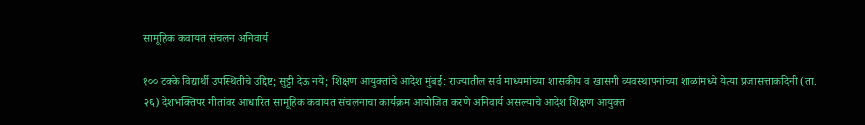सामूहिक कवायत संचलन अनिवार्य

१०० टक्के विद्यार्थी उपस्थितीचे उद्दिष्ट; सुट्टी देऊ नये; शिक्षण आयुक्तांचे आदेश मुंबई: राज्यातील सर्व माध्यमांच्या शासकीय व खासगी व्यवस्थापनांच्या शाळांमध्ये येत्या प्रजासत्ताकदिनी (ता. २६) देशभक्तिपर गीतांवर आधारित सामूहिक कवायत संचलनाचा कार्यक्रम आयोजित करणे अनिवार्य असल्याचे आदेश शिक्षण आयुक्त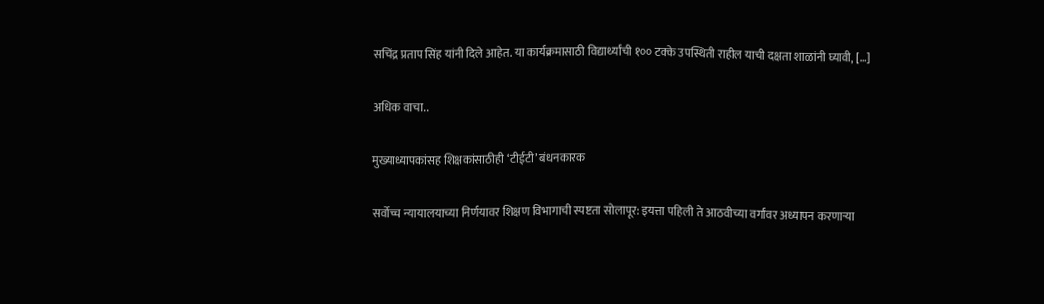सचिंद्र प्रताप सिंह यांनी दिले आहेत. या कार्यक्रमासाठी विद्यार्थ्यांची १०० टक्के उपस्थिती राहील याची दक्षता शाळांनी घ्यावी, […]

अधिक वाचा..

मुख्याध्यापकांसह शिक्षकांसाठीही ‘टीईटी’ बंधनकारक

सर्वोच्च न्यायालयाच्या निर्णयावर शिक्षण विभागाची स्पष्टता सोलापूर: इयत्ता पहिली ते आठवीच्या वर्गांवर अध्यापन करणाऱ्या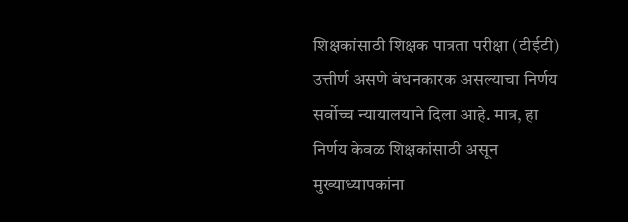शिक्षकांसाठी शिक्षक पात्रता परीक्षा (टीईटी) उत्तीर्ण असणे बंधनकारक असल्याचा निर्णय सर्वोच्च न्यायालयाने दिला आहे. मात्र, हा निर्णय केवळ शिक्षकांसाठी असून मुख्याध्यापकांना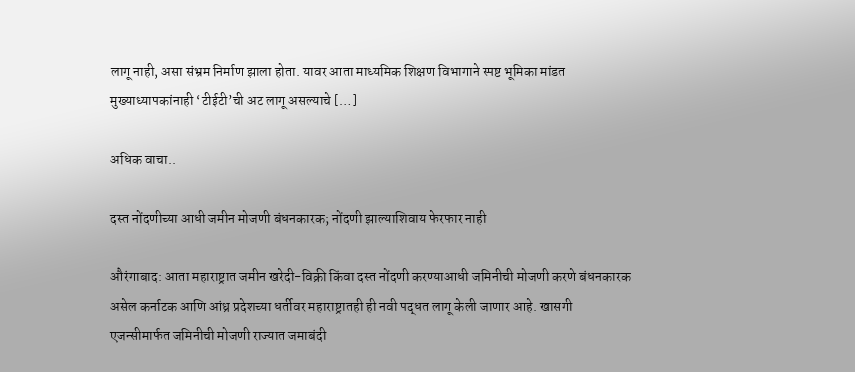लागू नाही, असा संभ्रम निर्माण झाला होता. यावर आता माध्यमिक शिक्षण विभागाने स्पष्ट भूमिका मांडत मुख्याध्यापकांनाही ‘टीईटी’ची अट लागू असल्याचे […]

अधिक वाचा..

दस्त नोंदणीच्या आधी जमीन मोजणी बंधनकारक; नोंदणी झाल्याशिवाय फेरफार नाही

औरंगाबाद: आता महाराष्ट्रात जमीन खरेदी-विक्री किंवा दस्त नोंदणी करण्याआधी जमिनीची मोजणी करणे बंधनकारक असेल कर्नाटक आणि आंध्र प्रदेशच्या धर्तीवर महाराष्ट्रातही ही नवी पद्धत लागू केली जाणार आहे. खासगी एजन्सीमार्फत जमिनीची मोजणी राज्यात जमाबंदी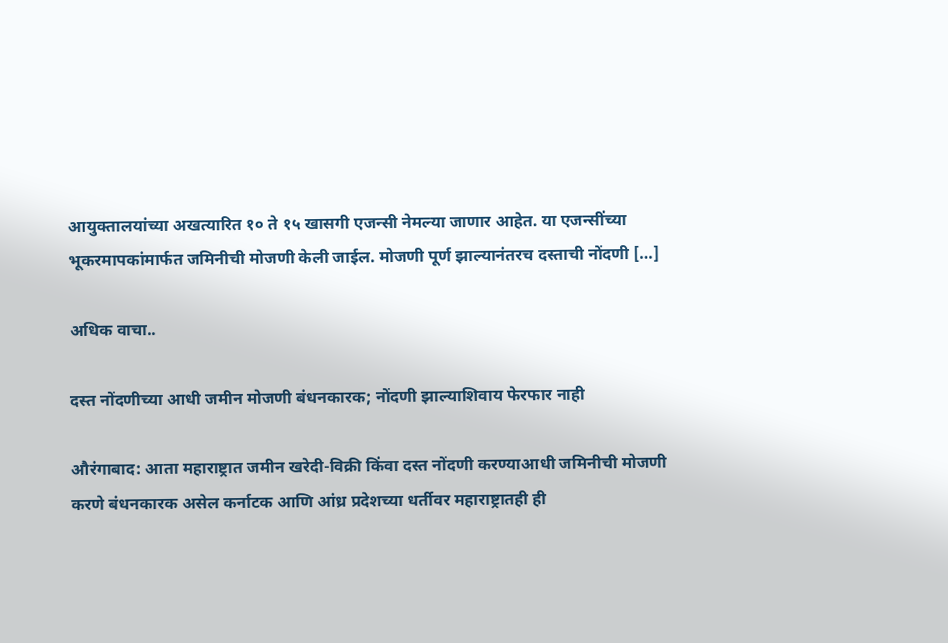आयुक्तालयांच्या अखत्यारित १० ते १५ खासगी एजन्सी नेमल्या जाणार आहेत. या एजन्सींच्या भूकरमापकांमार्फत जमिनीची मोजणी केली जाईल. मोजणी पूर्ण झाल्यानंतरच दस्ताची नोंदणी […]

अधिक वाचा..

दस्त नोंदणीच्या आधी जमीन मोजणी बंधनकारक; नोंदणी झाल्याशिवाय फेरफार नाही

औरंगाबाद: आता महाराष्ट्रात जमीन खरेदी-विक्री किंवा दस्त नोंदणी करण्याआधी जमिनीची मोजणी करणे बंधनकारक असेल कर्नाटक आणि आंध्र प्रदेशच्या धर्तीवर महाराष्ट्रातही ही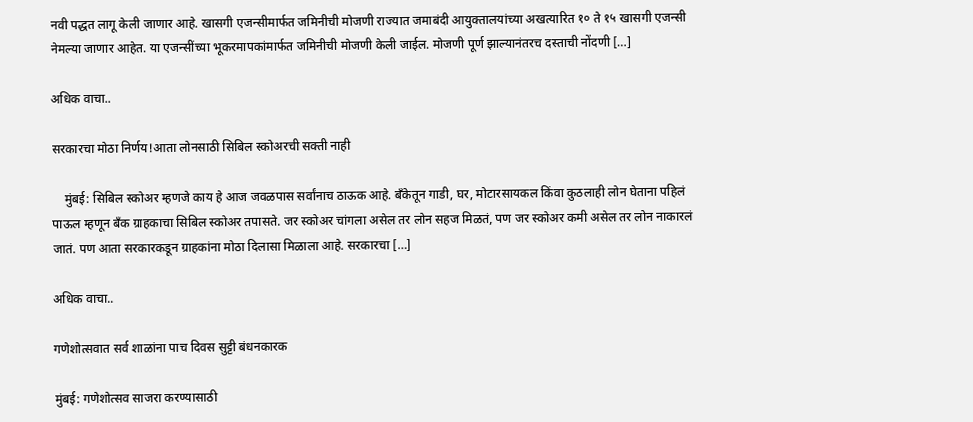नवी पद्धत लागू केली जाणार आहे. खासगी एजन्सीमार्फत जमिनीची मोजणी राज्यात जमाबंदी आयुक्तालयांच्या अखत्यारित १० ते १५ खासगी एजन्सी नेमल्या जाणार आहेत. या एजन्सींच्या भूकरमापकांमार्फत जमिनीची मोजणी केली जाईल. मोजणी पूर्ण झाल्यानंतरच दस्ताची नोंदणी […]

अधिक वाचा..

सरकारचा मोठा निर्णय!आता लोनसाठी सिबिल स्कोअरची सक्ती नाही

    मुंबई: सिबिल स्कोअर म्हणजे काय हे आज जवळपास सर्वांनाच ठाऊक आहे. बँकेतून गाडी, घर, मोटारसायकल किंवा कुठलाही लोन घेताना पहिलं पाऊल म्हणून बँक ग्राहकाचा सिबिल स्कोअर तपासते. जर स्कोअर चांगला असेल तर लोन सहज मिळतं, पण जर स्कोअर कमी असेल तर लोन नाकारलं जातं. पण आता सरकारकडून ग्राहकांना मोठा दिलासा मिळाला आहे. सरकारचा […]

अधिक वाचा..

गणेशोत्सवात सर्व शाळांना पाच दिवस सुट्टी बंधनकारक

मुंबई: गणेशोत्सव साजरा करण्यासाठी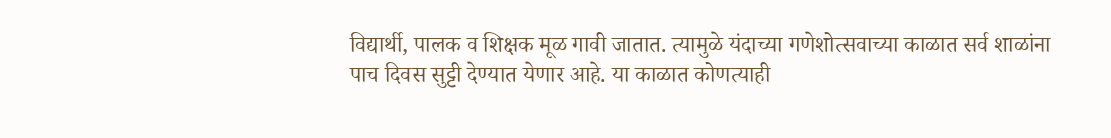विद्यार्थी, पालक व शिक्षक मूळ गावी जातात. त्यामुळे यंदाच्या गणेशोत्सवाच्या काळात सर्व शाळांना पाच दिवस सुट्टी देण्यात येणार आहे. या काळात कोणत्याही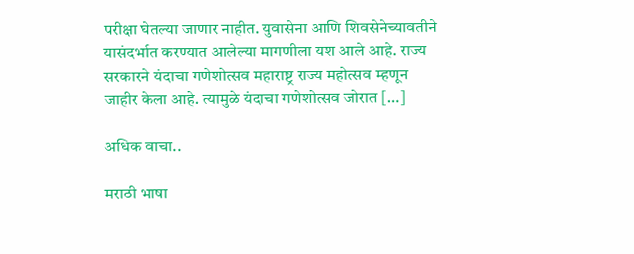परीक्षा घेतल्या जाणार नाहीत. युवासेना आणि शिवसेनेच्यावतीने यासंदर्भात करण्यात आलेल्या मागणीला यश आले आहे. राज्य सरकारने यंदाचा गणेशोत्सव महाराष्ट्र राज्य महोत्सव म्हणून जाहीर केला आहे. त्यामुळे यंदाचा गणेशोत्सव जोरात […]

अधिक वाचा..

मराठी भाषा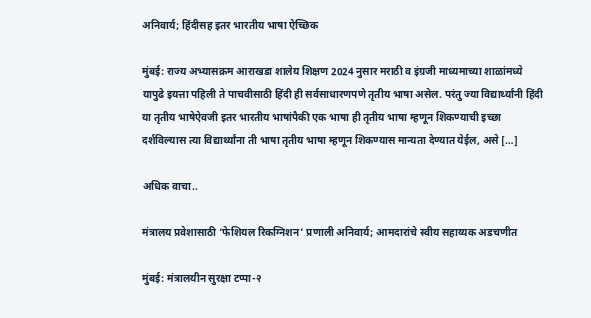अनिवार्य; हिंदीसह इतर भारतीय भाषा ऐच्छिक

मुंबई: राज्य अभ्यासक्रम आराखडा शालेय शिक्षण 2024 नुसार मराठी व इंग्रजी माध्यमाच्या शाळांमध्ये यापुढे इयत्ता पहिली ते पाचवीसाठी हिंदी ही सर्वसाधारणपणे तृतीय भाषा असेल. परंतु ज्या विद्यार्थ्यांनी हिंदी या तृतीय भाषेऐवजी इतर भारतीय भाषांपैकी एक भाषा ही तृतीय भाषा म्हणून शिकण्याची इच्छा दर्शविल्यास त्या विद्यार्थ्यांना ती भाषा तृतीय भाषा म्हणून शिकण्यास मान्यता देण्यात येईल, असे […]

अधिक वाचा..

मंत्रालय प्रवेशासाठी ‘फेशियल रिकग्निशन’ प्रणाली अनिवार्य; आमदारांचे स्वीय सहाय्यक अडचणीत

मुंबई: मंत्रालयीन सुरक्षा टप्पा-२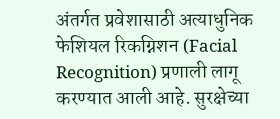अंतर्गत प्रवेशासाठी अत्याधुनिक फेशियल रिकग्निशन (Facial Recognition) प्रणाली लागू करण्यात आली आहे. सुरक्षेच्या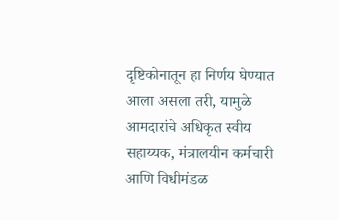दृष्टिकोनातून हा निर्णय घेण्यात आला असला तरी, यामुळे आमदारांचे अधिकृत स्वीय सहाय्यक, मंत्रालयीन कर्मचारी आणि विधीमंडळ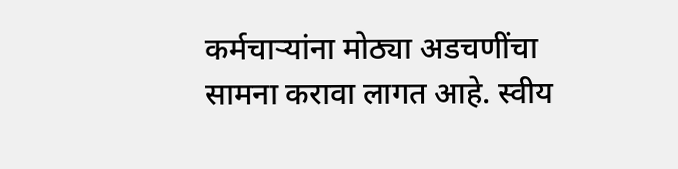कर्मचाऱ्यांना मोठ्या अडचणींचा सामना करावा लागत आहे. स्वीय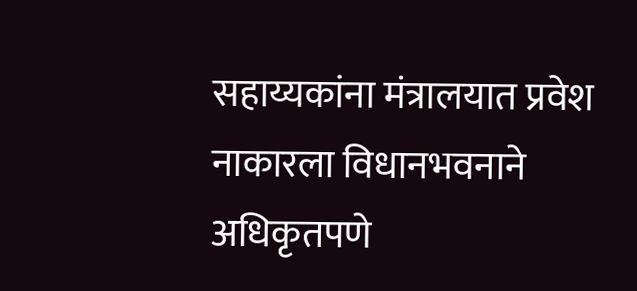सहाय्यकांना मंत्रालयात प्रवेश नाकारला विधानभवनाने अधिकृतपणे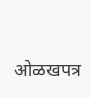ओळखपत्र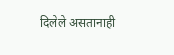दिलेले असतानाही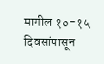मागील १०-१५ दिवसांपासून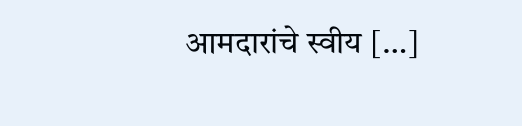आमदारांचे स्वीय […]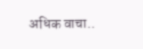अधिक वाचा..